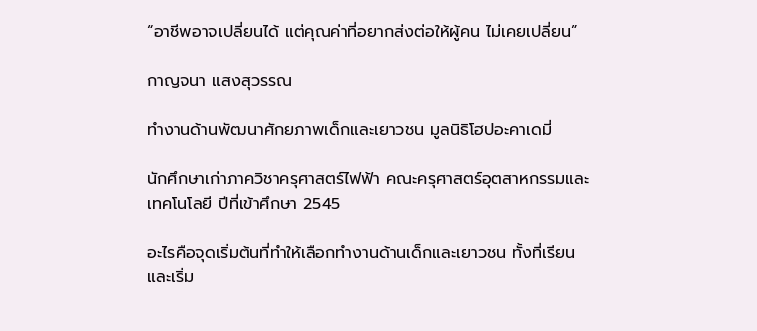“อาชีพอาจเปลี่ยนได้ แต่คุณค่าที่อยากส่งต่อให้ผู้คน ไม่เคยเปลี่ยน”

กาญจนา แสงสุวรรณ

ทำงานด้านพัฒนาศักยภาพเด็กและเยาวชน มูลนิธิโฮปอะคาเดมี่

นักศึกษาเก่าภาควิชาครุศาสตร์ไฟฟ้า คณะครุศาสตร์อุตสาหกรรมและเทคโนโลยี ปีที่เข้าศึกษา 2545

อะไรคือจุดเริ่มต้นที่ทำให้เลือกทำงานด้านเด็กและเยาวชน ทั้งที่เรียนและเริ่ม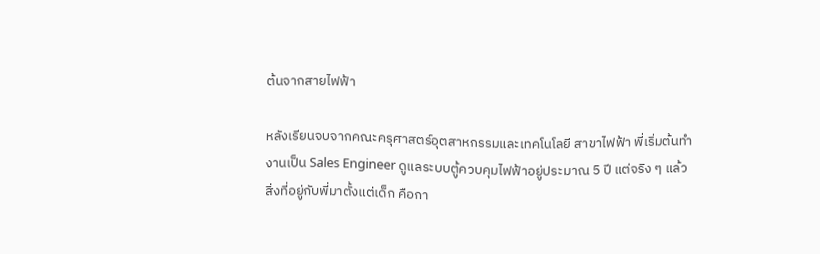ต้นจากสายไฟฟ้า

หลังเรียนจบจากคณะครุศาสตร์อุตสาหกรรมและเทคโนโลยี สาขาไฟฟ้า พี่เริ่มต้นทำงานเป็น Sales Engineer ดูแลระบบตู้ควบคุมไฟฟ้าอยู่ประมาณ 5 ปี แต่จริง ๆ แล้ว สิ่งที่อยู่กับพี่มาตั้งแต่เด็ก คือกา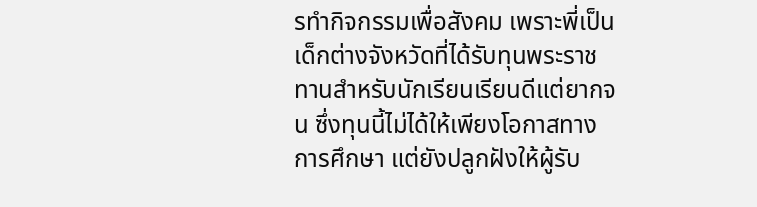รทำกิจกรรมเพื่อสังคม เพราะพี่เป็นเด็กต่างจังหวัดที่ได้รับทุนพระราชทานสำหรับนักเรียนเรียนดีแต่ยากจน ซึ่งทุนนี้ไม่ได้ให้เพียงโอกาสทางการศึกษา แต่ยังปลูกฝังให้ผู้รับ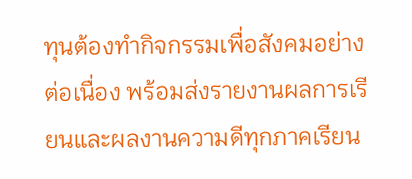ทุนต้องทำกิจกรรมเพื่อสังคมอย่างต่อเนื่อง พร้อมส่งรายงานผลการเรียนและผลงานความดีทุกภาคเรียน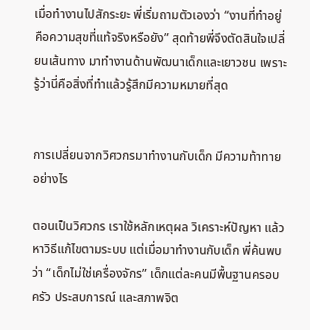เมื่อทำงานไปสักระยะ พี่เริ่มถามตัวเองว่า “งานที่ทำอยู่คือความสุขที่แท้จริงหรือยัง” สุดท้ายพี่จึงตัดสินใจเปลี่ยนเส้นทาง มาทำงานด้านพัฒนาเด็กและเยาวชน เพราะรู้ว่านี่คือสิ่งที่ทำแล้วรู้สึกมีความหมายที่สุด


การเปลี่ยนจากวิศวกรมาทำงานกับเด็ก มีความท้าทายอย่างไร

ตอนเป็นวิศวกร เราใช้หลักเหตุผล วิเคราะห์ปัญหา แล้วหาวิธีแก้ไขตามระบบ แต่เมื่อมาทำงานกับเด็ก พี่ค้นพบว่า “เด็กไม่ใช่เครื่องจักร” เด็กแต่ละคนมีพื้นฐานครอบครัว ประสบการณ์ และสภาพจิต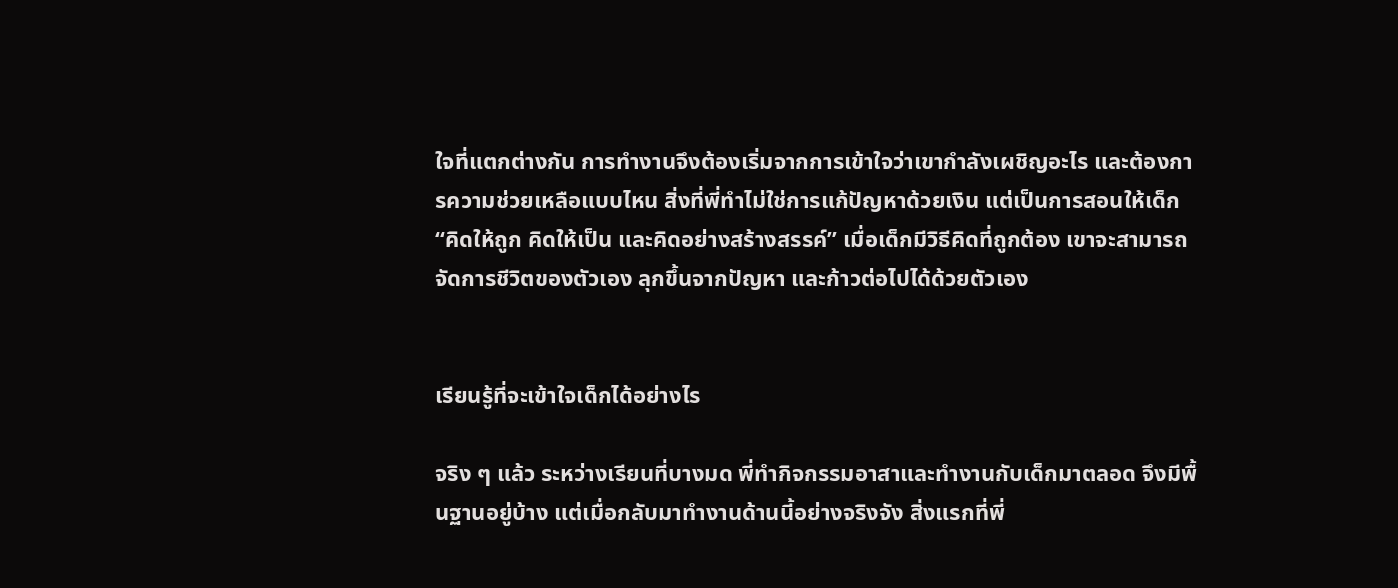ใจที่แตกต่างกัน การทำงานจึงต้องเริ่มจากการเข้าใจว่าเขากำลังเผชิญอะไร และต้องการความช่วยเหลือแบบไหน สิ่งที่พี่ทำไม่ใช่การแก้ปัญหาด้วยเงิน แต่เป็นการสอนให้เด็ก “คิดให้ถูก คิดให้เป็น และคิดอย่างสร้างสรรค์” เมื่อเด็กมีวิธีคิดที่ถูกต้อง เขาจะสามารถจัดการชีวิตของตัวเอง ลุกขึ้นจากปัญหา และก้าวต่อไปได้ด้วยตัวเอง


เรียนรู้ที่จะเข้าใจเด็กได้อย่างไร

จริง ๆ แล้ว ระหว่างเรียนที่บางมด พี่ทำกิจกรรมอาสาและทำงานกับเด็กมาตลอด จึงมีพื้นฐานอยู่บ้าง แต่เมื่อกลับมาทำงานด้านนี้อย่างจริงจัง สิ่งแรกที่พี่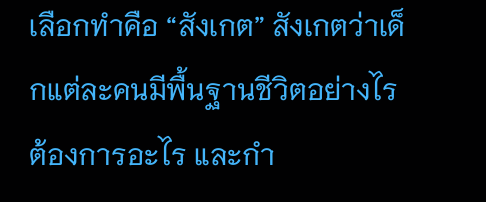เลือกทำคือ “สังเกต” สังเกตว่าเด็กแต่ละคนมีพื้นฐานชีวิตอย่างไร ต้องการอะไร และกำ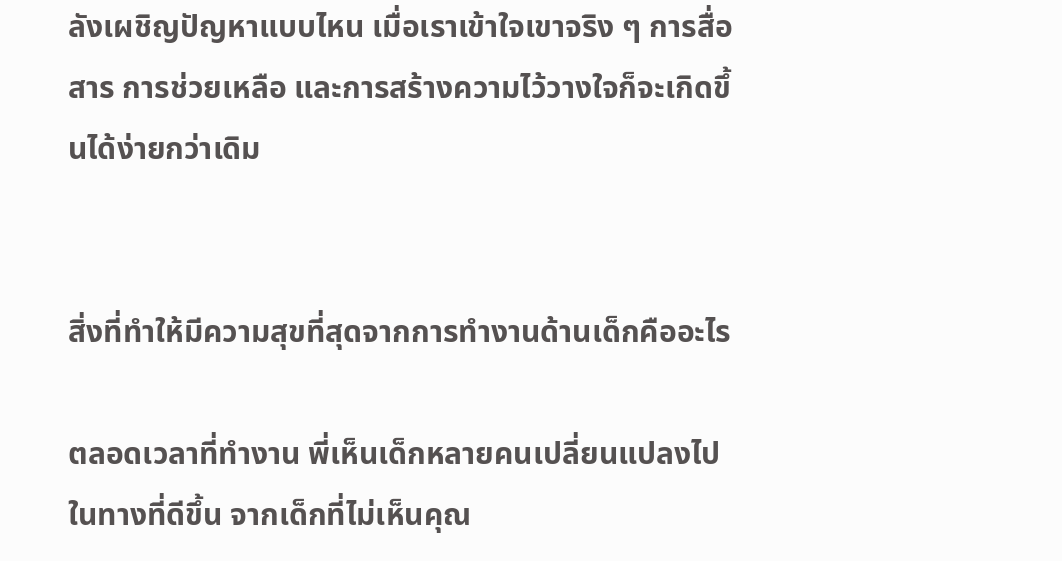ลังเผชิญปัญหาแบบไหน เมื่อเราเข้าใจเขาจริง ๆ การสื่อสาร การช่วยเหลือ และการสร้างความไว้วางใจก็จะเกิดขึ้นได้ง่ายกว่าเดิม


สิ่งที่ทำให้มีความสุขที่สุดจากการทำงานด้านเด็กคืออะไร

ตลอดเวลาที่ทำงาน พี่เห็นเด็กหลายคนเปลี่ยนแปลงไปในทางที่ดีขึ้น จากเด็กที่ไม่เห็นคุณ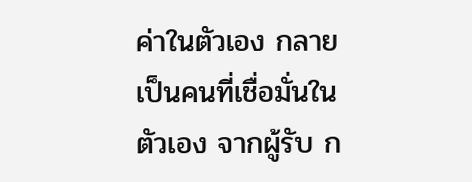ค่าในตัวเอง กลายเป็นคนที่เชื่อมั่นในตัวเอง จากผู้รับ ก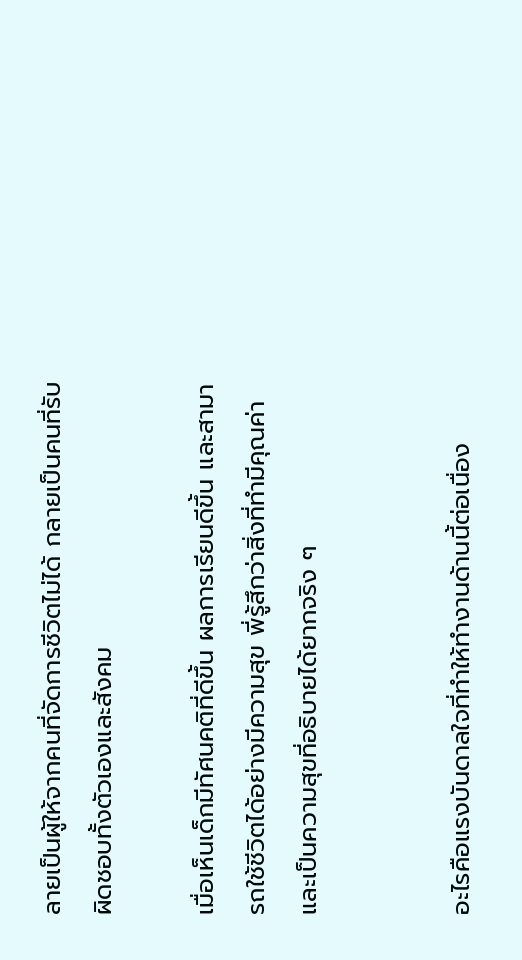ลายเป็นผู้ให้จากคนที่จัดการชีวิตไม่ได้ กลายเป็นคนที่รับผิดชอบทั้งตัวเองและสังคม

เมื่อเห็นเด็กมีทัศนคติที่ดีขึ้น ผลการเรียนดีขึ้น และสามารถใช้ชีวิตได้อย่างมีความสุข พี่รู้สึกว่าสิ่งที่ทำมีคุณค่า และเป็นความสุขที่อธิบายได้ยากจริง ๆ


อะไรคือแรงบันดาลใจที่ทำให้ทำงานด้านนี้ต่อเนื่อง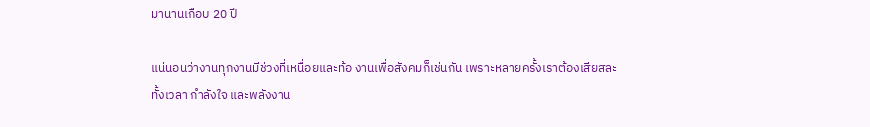มานานเกือบ 20 ปี

แน่นอนว่างานทุกงานมีช่วงที่เหนื่อยและท้อ งานเพื่อสังคมก็เช่นกัน เพราะหลายครั้งเราต้องเสียสละ ทั้งเวลา กำลังใจ และพลังงาน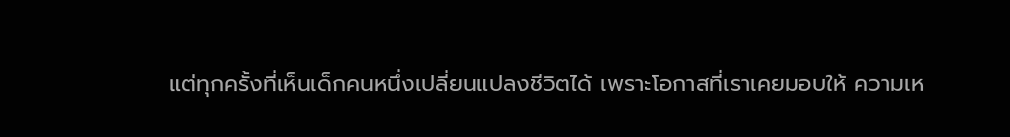แต่ทุกครั้งที่เห็นเด็กคนหนึ่งเปลี่ยนแปลงชีวิตได้ เพราะโอกาสที่เราเคยมอบให้ ความเห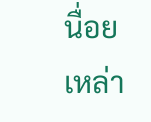นื่อยเหล่า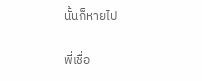นั้นก็หายไป

พี่เชื่อ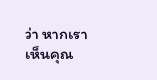ว่า หากเราเห็นคุณ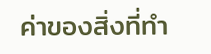ค่าของสิ่งที่ทำ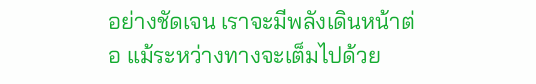อย่างชัดเจน เราจะมีพลังเดินหน้าต่อ แม้ระหว่างทางจะเต็มไปด้วย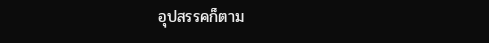อุปสรรคก็ตาม